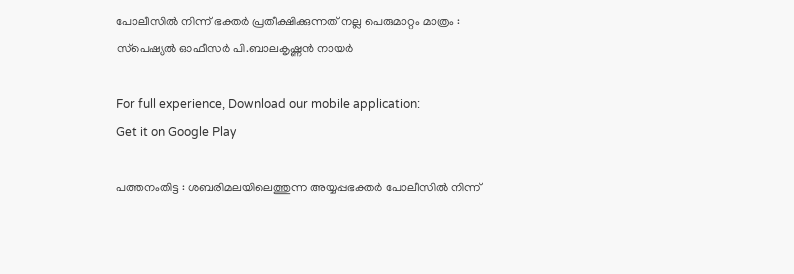പോലീസില്‍ നിന്ന് ഭക്തര്‍ പ്രതീക്ഷിക്കുന്നത് നല്ല പെരുമാറ്റം മാത്രം : സ്‌പെഷ്യല്‍ ഓഫീസര്‍ പി.ബാലകൃഷ്ണന്‍ നായര്‍

For full experience, Download our mobile application:
Get it on Google Play

പത്തനംതിട്ട : ശബരിമലയിലെത്തുന്ന അയ്യപ്പഭക്തര്‍ പോലീസില്‍ നിന്ന്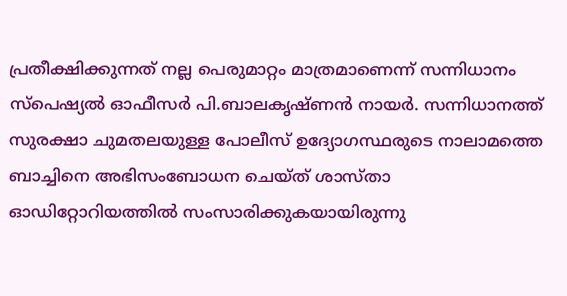പ്രതീക്ഷിക്കുന്നത് നല്ല പെരുമാറ്റം മാത്രമാണെന്ന് സന്നിധാനം സ്പെഷ്യല്‍ ഓഫീസര്‍ പി.ബാലകൃഷ്ണന്‍ നായര്‍. സന്നിധാനത്ത് സുരക്ഷാ ചുമതലയുള്ള പോലീസ് ഉദ്യോഗസ്ഥരുടെ നാലാമത്തെ ബാച്ചിനെ അഭിസംബോധന ചെയ്ത് ശാസ്താ ഓഡിറ്റോറിയത്തില്‍ സംസാരിക്കുകയായിരുന്നു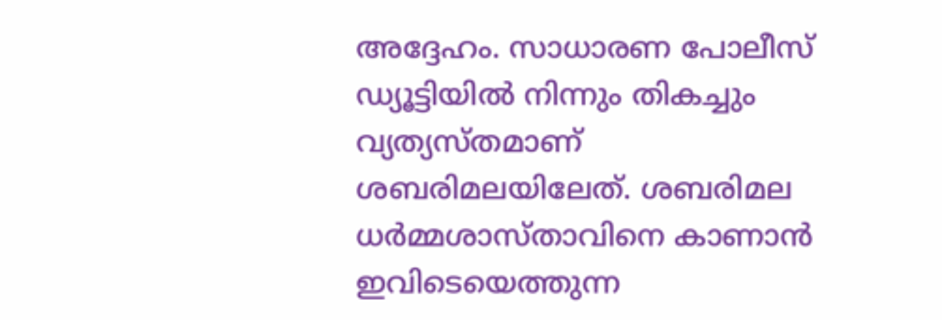അദ്ദേഹം. സാധാരണ പോലീസ് ഡ്യൂട്ടിയില്‍ നിന്നും തികച്ചും വ്യത്യസ്തമാണ് ശബരിമലയിലേത്. ശബരിമല ധര്‍മ്മശാസ്താവിനെ കാണാന്‍ ഇവിടെയെത്തുന്ന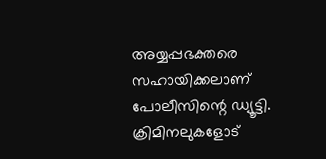അയ്യപ്പഭക്തരെ സഹായിക്കലാണ് പോലീസിന്റെ ഡ്യൂട്ടി. ക്രിമിനലുകളോട്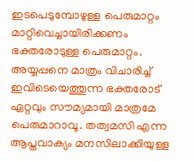ഇടപെടുമ്പോഴുള്ള പെരുമാറ്റം മാറ്റിവെച്ചായിരിക്കണം ഭക്തരോടുള്ള പെരുമാറ്റം. അയ്യപ്പനെ മാത്രം വിചാരിച്ച് ഇവിടെയെത്തുന്ന ഭക്തരോട് ഏറ്റവും സൗമ്യമായി മാത്രമേ പെരുമാറാവൂ. തത്വമസി എന്ന ആപ്തവാക്യം മനസിലാക്കിയുള്ള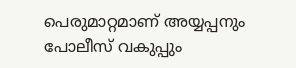പെരുമാറ്റമാണ് അയ്യപ്പനും പോലീസ് വകുപ്പും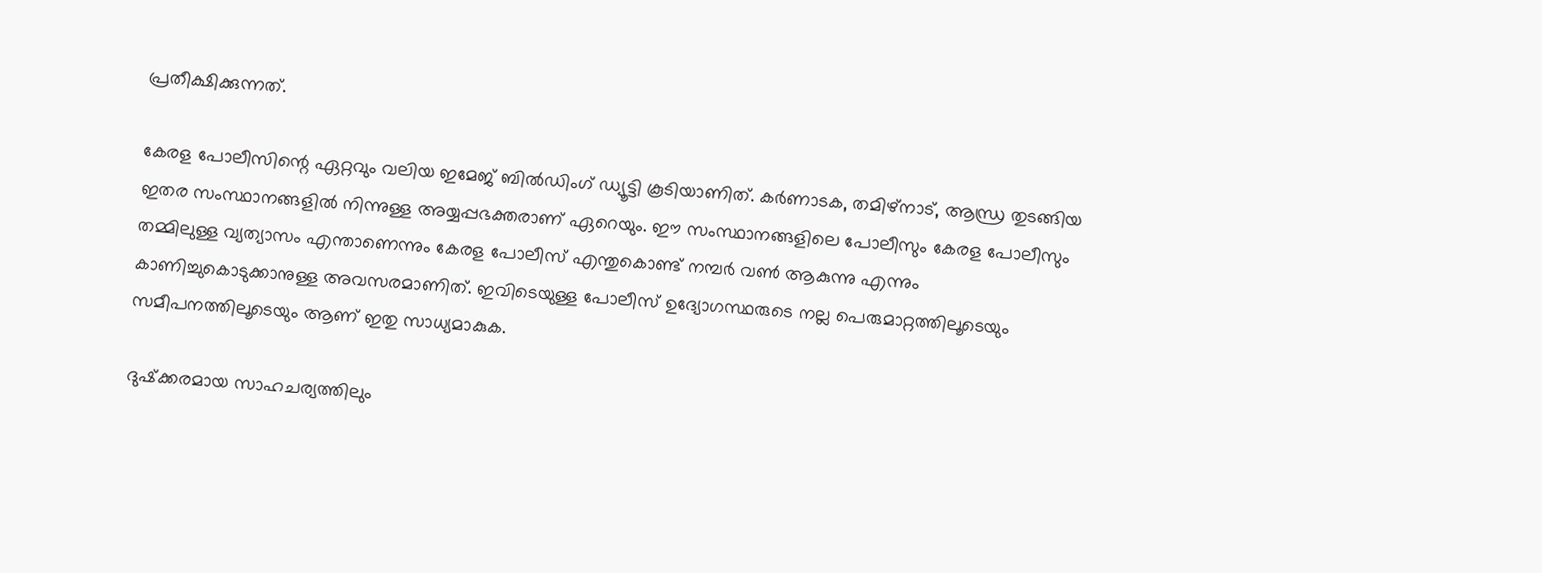പ്രതീക്ഷിക്കുന്നത്.

കേരള പോലീസിന്റെ ഏറ്റവും വലിയ ഇമേജ് ബില്‍ഡിംഗ് ഡ്യൂട്ടി കൂടിയാണിത്. കര്‍ണാടക, തമിഴ്‌നാട്, ആന്ധ്ര തുടങ്ങിയ ഇതര സംസ്ഥാനങ്ങളില്‍ നിന്നുള്ള അയ്യപ്പഭക്തരാണ് ഏറെയും. ഈ സംസ്ഥാനങ്ങളിലെ പോലീസും കേരള പോലീസും തമ്മിലുള്ള വ്യത്യാസം എന്താണെന്നും കേരള പോലീസ് എന്തുകൊണ്ട് നമ്പര്‍ വണ്‍ ആകുന്നു എന്നും കാണിച്ചുകൊടുക്കാനുള്ള അവസരമാണിത്. ഇവിടെയുള്ള പോലീസ് ഉദ്യോഗസ്ഥരുടെ നല്ല പെരുമാറ്റത്തിലൂടെയും സമീപനത്തിലൂടെയും ആണ് ഇതു സാധ്യമാകുക.

ദുഷ്‌ക്കരമായ സാഹചര്യത്തിലും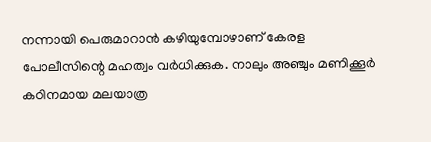നന്നായി പെരുമാറാന്‍ കഴിയുമ്പോഴാണ് കേരള പോലീസിന്റെ മഹത്വം വര്‍ധിക്കുക. നാലും അഞ്ചും മണിക്കൂര്‍ കഠിനമായ മലയാത്ര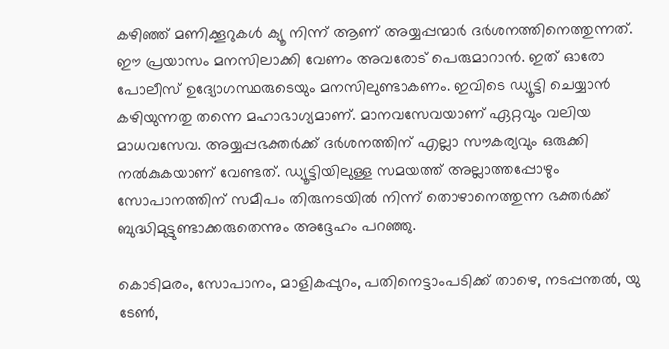കഴിഞ്ഞ് മണിക്കൂറുകള്‍ ക്യൂ നിന്ന് ആണ് അയ്യപ്പന്മാര്‍ ദര്‍ശനത്തിനെത്തുന്നത്. ഈ പ്രയാസം മനസിലാക്കി വേണം അവരോട് പെരുമാറാന്‍. ഇത് ഓരോ പോലീസ് ഉദ്യോഗസ്ഥരുടെയും മനസിലുണ്ടാകണം. ഇവിടെ ഡ്യൂട്ടി ചെയ്യാന്‍ കഴിയുന്നതു തന്നെ മഹാഭാഗ്യമാണ്. മാനവസേവയാണ് ഏറ്റവും വലിയ മാധവസേവ. അയ്യപ്പഭക്തര്‍ക്ക് ദര്‍ശനത്തിന് എല്ലാ സൗകര്യവും ഒരുക്കി നല്‍കുകയാണ് വേണ്ടത്. ഡ്യൂട്ടിയിലുള്ള സമയത്ത് അല്ലാത്തപ്പോഴും സോപാനത്തിന് സമീപം തിരുനടയില്‍ നിന്ന് തൊഴാനെത്തുന്ന ഭക്തര്‍ക്ക് ബുദ്ധിമുട്ടുണ്ടാക്കരുതെന്നും അദ്ദേഹം പറഞ്ഞു.

കൊടിമരം, സോപാനം, മാളികപ്പുറം, പതിനെട്ടാംപടിക്ക് താഴെ, നടപ്പന്തല്‍, യു ടേണ്‍,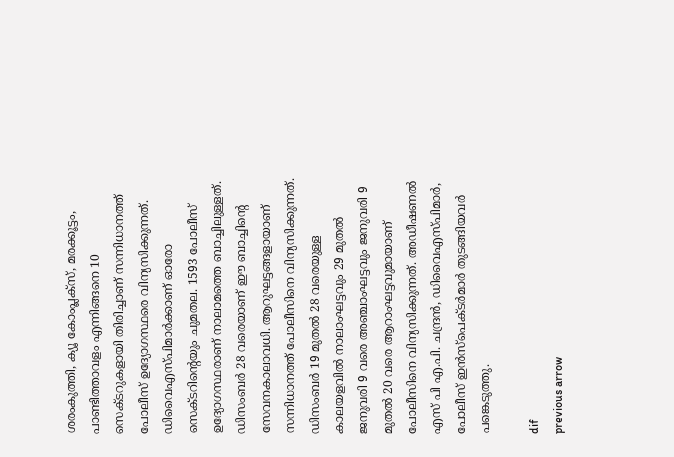ശരംകുത്തി, ക്യൂ കോംപ്ലക്സ്, മരക്കൂട്ടം, പാണ്ടിത്താവളം എന്നിങ്ങനെ 10 സെക്ടറുകളായി തിരിച്ചാണ് സന്നിധാനത്ത് പോലീസ് ഉദ്യോഗസ്ഥരെ വിന്യസിക്കുന്നത്. ഡിവൈഎസ്പിമാര്‍ക്കാണ് ഓരോ സെക്ടറിന്റെയും ചുമതല. 1593 പോലീസ് ഉദ്യോഗസ്ഥരാണ് നാലാമത്തെ ബാച്ചിലുള്ളത്. ഡിസംബര്‍ 28 വരെയാണ് ഈ ബാച്ചിന്റെ സേവനകാലാവധി. ആറുഘട്ടങ്ങളായാണ് സന്നിധാനത്ത് പോലീസിനെ വിന്യസിക്കുന്നത്. ഡിസംബര്‍ 19 മുതല്‍ 28 വരെയുള്ള കാലയളവില്‍ നാലാംഘട്ടവും 29 മുതല്‍ ജനുവരി 9 വരെ അഞ്ചാംഘട്ടവും ജനുവരി 9 മുതല്‍ 20 വരെ ആറാംഘട്ടവുമായാണ് പോലീസിനെ വിന്യസിക്കുന്നത്. അഡീഷണല്‍ എസ് പി എ.പി. ചന്ദ്രന്‍, ഡിവൈഎസ്പിമാര്‍, പോലീസ് ഇന്‍സ്‌പെക്ടര്‍മാര്‍ തുടങ്ങിയവര്‍ പങ്കെടുത്തു.

dif
previous arrow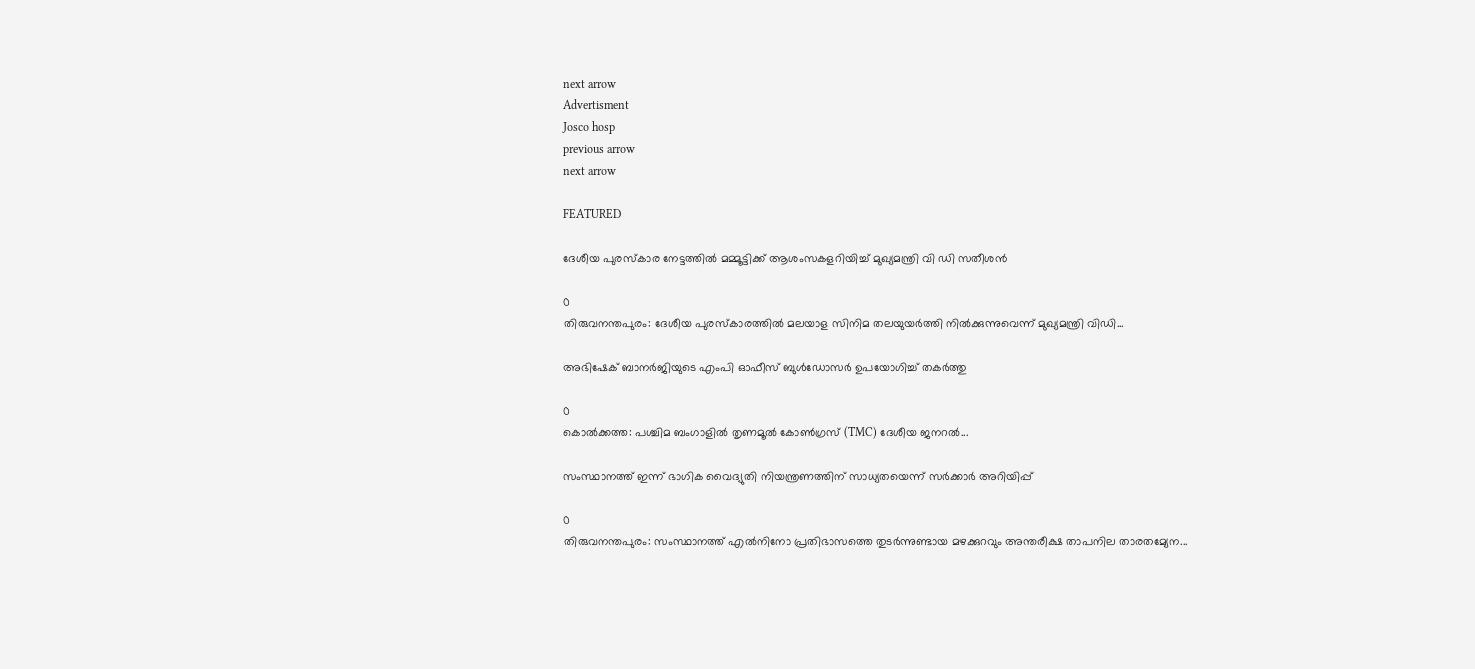next arrow
Advertisment
Josco hosp
previous arrow
next arrow

FEATURED

ദേശീയ പുരസ്കാര നേട്ടത്തിൽ മമ്മൂട്ടിക്ക് ആശംസകളറിയിച്ച് മുഖ്യമന്ത്രി വി ഡി സതീശൻ

0
തിരുവനന്തപുരം: ദേശീയ പുരസ്‌കാരത്തില്‍ മലയാള സിനിമ തലയുയര്‍ത്തി നില്‍ക്കുന്നുവെന്ന് മുഖ്യമന്ത്രി വിഡി...

അഭിഷേക് ബാനർജിയുടെ എംപി ഓഫീസ് ബുൾഡോസർ ഉപയോഗിച്ച് തകർത്തു

0
കൊൽക്കത്ത: പശ്ചിമ ബംഗാളിൽ തൃണമൂൽ കോൺഗ്രസ് (TMC) ദേശീയ ജനറൽ...

സംസ്ഥാനത്ത് ഇന്ന് ഭാഗിക വൈദ്യുതി നിയന്ത്രണത്തിന് സാധ്യതയെന്ന് സർക്കാർ അറിയിപ്പ്

0
തിരുവനന്തപുരം: സംസ്ഥാനത്ത് എൽനിനോ പ്രതിഭാസത്തെ തുടർന്നുണ്ടായ മഴക്കുറവും അന്തരീക്ഷ താപനില താരതമ്യേന...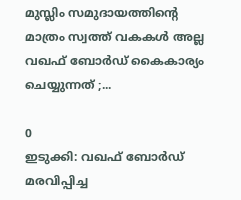മുസ്ലിം സമുദായത്തിൻ്റെ മാത്രം സ്വത്ത് വകകൾ അല്ല വഖഫ് ബോർഡ് കൈകാര്യം ചെയ്യുന്നത് ;...

0
ഇടുക്കി: വഖഫ് ബോർഡ് മരവിപ്പിച്ച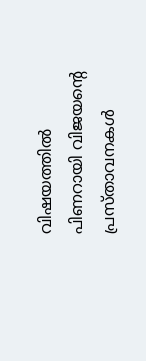വിഷയത്തിൽ പിണറായി വിജയൻ്റെ പ്രസ്താവനകൾ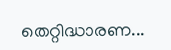തെറ്റിദ്ധാരണ...